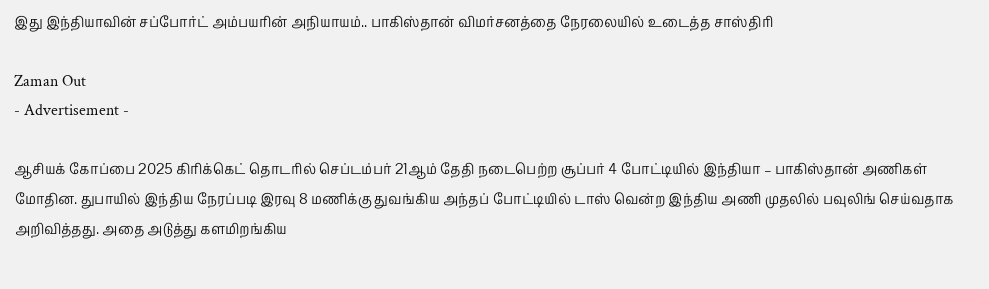இது இந்தியாவின் சப்போர்ட் அம்பயரின் அநியாயம்.. பாகிஸ்தான் விமர்சனத்தை நேரலையில் உடைத்த சாஸ்திரி

Zaman Out
- Advertisement -

ஆசியக் கோப்பை 2025 கிரிக்கெட் தொடரில் செப்டம்பர் 21ஆம் தேதி நடைபெற்ற சூப்பர் 4 போட்டியில் இந்தியா – பாகிஸ்தான் அணிகள் மோதின. துபாயில் இந்திய நேரப்படி இரவு 8 மணிக்கு துவங்கிய அந்தப் போட்டியில் டாஸ் வென்ற இந்திய அணி முதலில் பவுலிங் செய்வதாக அறிவித்தது. அதை அடுத்து களமிறங்கிய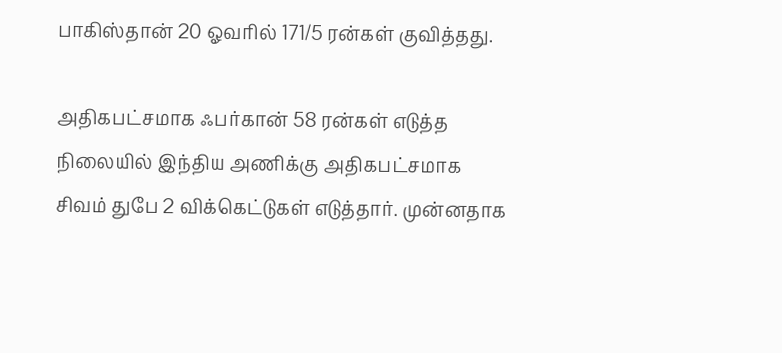பாகிஸ்தான் 20 ஓவரில் 171/5 ரன்கள் குவித்தது.

அதிகபட்சமாக ஃபர்கான் 58 ரன்கள் எடுத்த நிலையில் இந்திய அணிக்கு அதிகபட்சமாக சிவம் துபே 2 விக்கெட்டுகள் எடுத்தார். முன்னதாக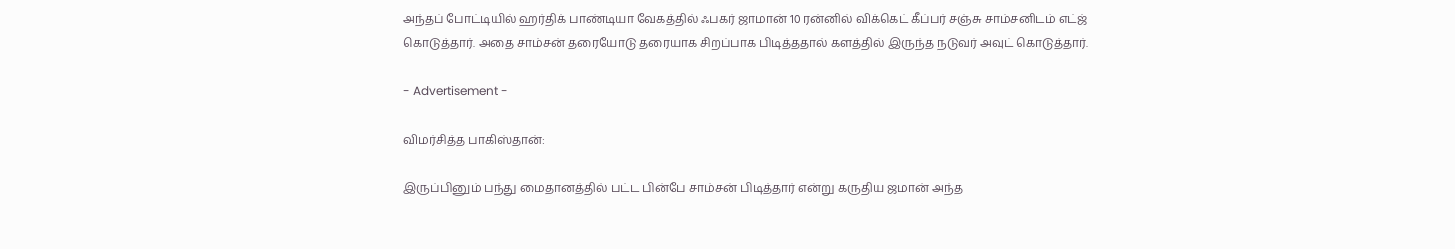அந்தப் போட்டியில் ஹர்திக் பாண்டியா வேகத்தில் ஃபகர் ஜாமான் 10 ரன்னில் விக்கெட் கீப்பர் சஞ்சு சாம்சனிடம் எட்ஜ் கொடுத்தார். அதை சாம்சன் தரையோடு தரையாக சிறப்பாக பிடித்ததால் களத்தில் இருந்த நடுவர் அவுட் கொடுத்தார்.

- Advertisement -

விமர்சித்த பாகிஸ்தான்:

இருப்பினும் பந்து மைதானத்தில் பட்ட பின்பே சாம்சன் பிடித்தார் என்று கருதிய ஜமான் அந்த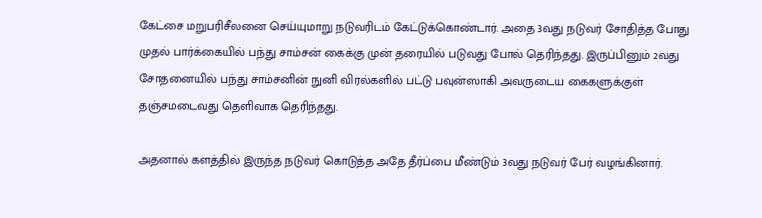கேட்சை மறுபரிசீலனை செய்யுமாறு நடுவரிடம் கேட்டுக்கொண்டார். அதை 3வது நடுவர் சோதித்த போது முதல் பார்க்கையில் பந்து சாம்சன் கைக்கு முன் தரையில் படுவது போல் தெரிந்தது. இருப்பினும் 2வது சோதனையில் பந்து சாம்சனின் நுனி விரல்களில் பட்டு பவுன்ஸாகி அவருடைய கைகளுக்குள் தஞ்சமடைவது தெளிவாக தெரிந்தது.

அதனால் களத்தில் இருந்த நடுவர் கொடுத்த அதே தீர்ப்பை மீண்டும் 3வது நடுவர் பேர் வழங்கினார்.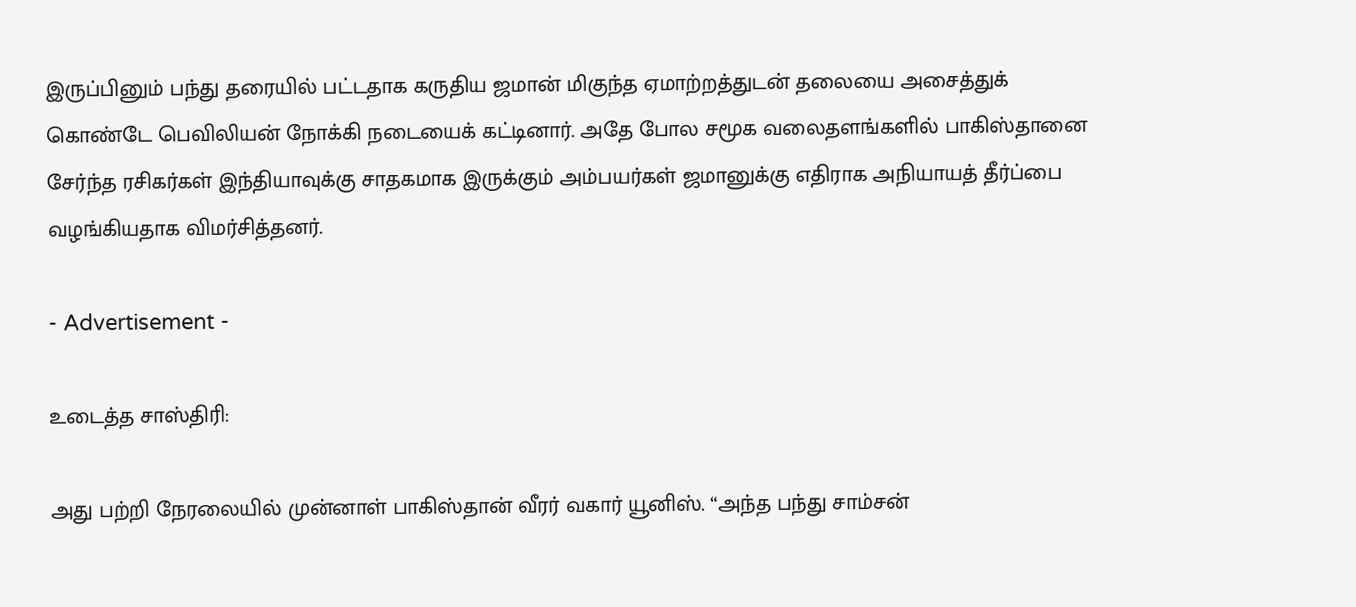இருப்பினும் பந்து தரையில் பட்டதாக கருதிய ஜமான் மிகுந்த ஏமாற்றத்துடன் தலையை அசைத்துக் கொண்டே பெவிலியன் நோக்கி நடையைக் கட்டினார். அதே போல சமூக வலைதளங்களில் பாகிஸ்தானை சேர்ந்த ரசிகர்கள் இந்தியாவுக்கு சாதகமாக இருக்கும் அம்பயர்கள் ஜமானுக்கு எதிராக அநியாயத் தீர்ப்பை வழங்கியதாக விமர்சித்தனர்.

- Advertisement -

உடைத்த சாஸ்திரி:

அது பற்றி நேரலையில் முன்னாள் பாகிஸ்தான் வீரர் வகார் யூனிஸ். “அந்த பந்து சாம்சன்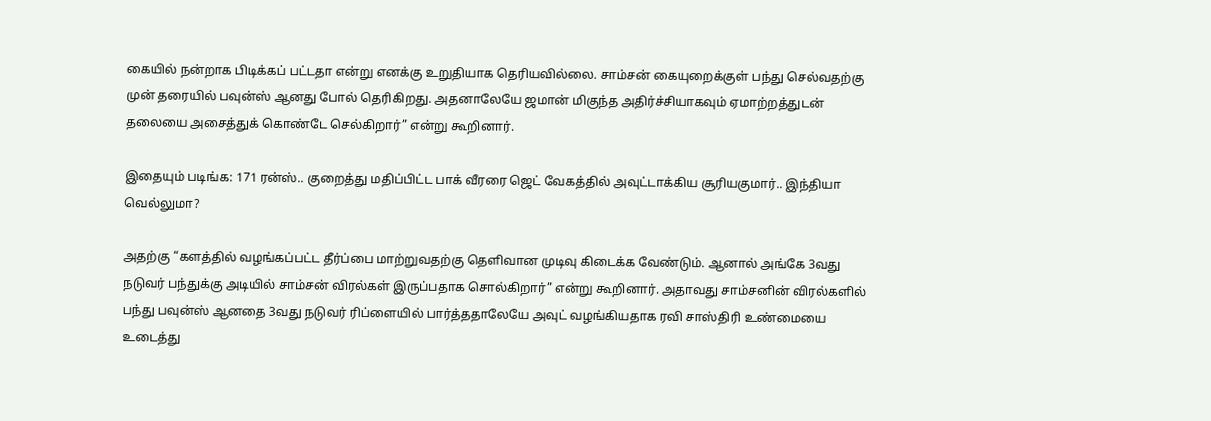கையில் நன்றாக பிடிக்கப் பட்டதா என்று எனக்கு உறுதியாக தெரியவில்லை. சாம்சன் கையுறைக்குள் பந்து செல்வதற்கு முன் தரையில் பவுன்ஸ் ஆனது போல் தெரிகிறது. அதனாலேயே ஜமான் மிகுந்த அதிர்ச்சியாகவும் ஏமாற்றத்துடன் தலையை அசைத்துக் கொண்டே செல்கிறார்” என்று கூறினார்.

இதையும் படிங்க: 171 ரன்ஸ்.. குறைத்து மதிப்பிட்ட பாக் வீரரை ஜெட் வேகத்தில் அவுட்டாக்கிய சூரியகுமார்.. இந்தியா வெல்லுமா?

அதற்கு “களத்தில் வழங்கப்பட்ட தீர்ப்பை மாற்றுவதற்கு தெளிவான முடிவு கிடைக்க வேண்டும். ஆனால் அங்கே 3வது நடுவர் பந்துக்கு அடியில் சாம்சன் விரல்கள் இருப்பதாக சொல்கிறார்” என்று கூறினார். அதாவது சாம்சனின் விரல்களில் பந்து பவுன்ஸ் ஆனதை 3வது நடுவர் ரிப்ளையில் பார்த்ததாலேயே அவுட் வழங்கியதாக ரவி சாஸ்திரி உண்மையை உடைத்து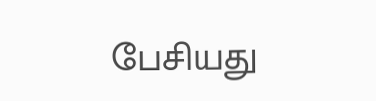பேசியது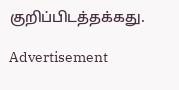குறிப்பிடத்தக்கது.

Advertisement